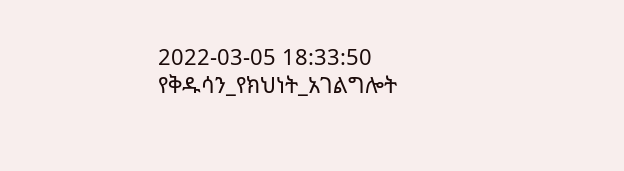2022-03-05 18:33:50
የቅዱሳን_የክህነት_አገልግሎት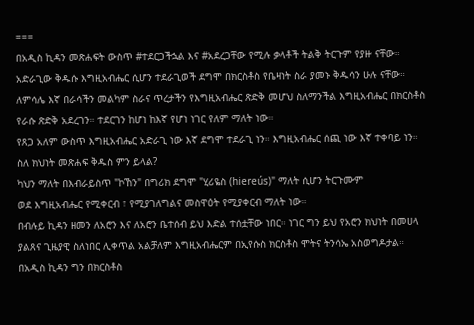===
በአዲስ ኪዳን መጽሐፍት ውስጥ #ተደርጋችኋል እና #አደረጋቸው የሚሉ ቃላቶች ትልቅ ትርጉም የያዙ ናቸው። አድራጊው ቅዱሱ እግዚአብሔር ሲሆን ተደራጊወች ደግሞ በክርስቶስ የቤዛነት ስራ ያመኑ ቅዱሳን ሁሉ ናቸው።
ለምሳሌ እኛ በራሳችን መልካም ስራና ጥረታችን የእግዚአብሔር ጽድቅ መሆህ ስለማንችል እግዚአብሔር በክርስቶስ የራሱ ጽድቅ አደረገን። ተደርገን ከሆነ ከእኛ የሆነ ነገር የለም ማለት ነው።
የጸጋ አለም ውስጥ እግዚአብሔር አድራጊ ነው እኛ ደግሞ ተደራጊ ነን። እግዚአብሔር ሰጪ ነው እኛ ተቀባይ ነን።
ስለ ክህነት መጽሐፍ ቅዱስ ምን ይላል?
ካህን ማለት በእብራይስጥ "ኮኸን" በግሪክ ደግሞ "ሂሪዬስ (hiereús)" ማለት ሲሆን ትርጉሙም
ወደ እግዚአብሔር የሚቀርብ ፣ የሚያገለግልና መስዋዕት የሚያቀርብ ማለት ነው።
በብሉይ ኪዳን ዘመን ለአሮን እና ለአሮን ቤተሰብ ይህ እድል ተሰቷቸው ነበር። ነገር ግን ይህ የአሮን ክህነት በመሀላ ያልጸና ጊዜያዊ ስለነበር ሊቀጥል አልቻለም እግዚአብሔርም በኢየሱስ ክርስቶስ ሞትና ትንሳኤ አስወግዶታል።
በአዲስ ኪዳን ግን በክርስቶስ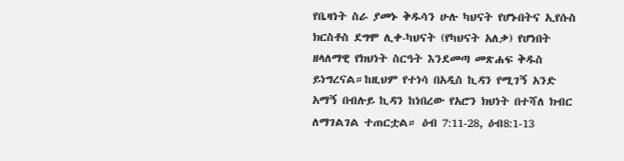የቤዛነት ስራ ያመኑ ቅዱሳን ሁሉ ካህናት የሆኑበትና ኢየሱስ ክርስቶስ ደግሞ ሊቀ-ካህናት (የካህናት አለቃ) የሆነበት ዘላለማዊ የክህነት ስርዓት እንደመጣ መጽሐፍ ቅዱስ ይነግረናል።ከዚህም የተነሳ በአዲስ ኪዳን የሚገኝ አንድ አማኝ በብሉይ ኪዳን ከነበረው የአሮን ክህነት በተሻለ ክብር ለማገልገል ተጠርቷል። ዕብ 7:11-28, ዕብ8:1-13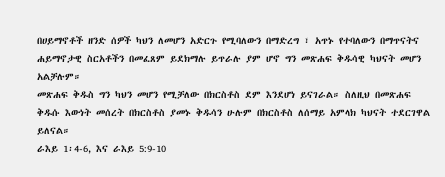በሀይማኖቶች ዘንድ ሰዎች ካህን ለመሆን አድርጉ የሚባለውን በማድረግ ፣ አጥኑ የተባለውን በማጥናትና ሐይማኖታዊ ስርአቶችን በመፈጸም ይደክማሉ ይጥራሉ ያም ሆኖ ግን መጽሐፍ ቅዱሳዊ ካህናት መሆን አልቻሉም።
መጽሐፍ ቅዱስ ግን ካህን መሆን የሚቻለው በክርስቶስ ደም እንደሆነ ይናገራል። ስለዚህ በመጽሐፍ ቅዱሱ እውነት መሰረት በክርስቶስ ያመኑ ቅዱሳን ሁሉም በክርስቶስ ለሰማይ አምላክ ካህናት ተደርገዋል ይለናል።
ራእይ 1፡4-6, እና ራእይ 5:9-10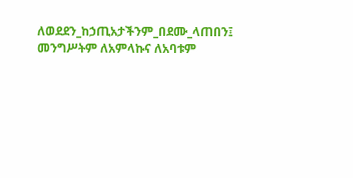ለወደደን_ከኃጢአታችንም_በደሙ_ላጠበን፤ መንግሥትም ለአምላኩና ለአባቱም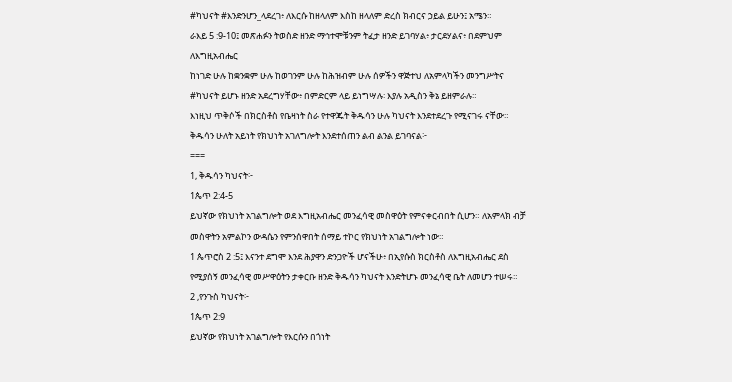#ካህናት #እንድንሆን_ላደረገ፥ ለእርሱ ከዘላለም እስከ ዘላለም ድረስ ክብርና ኃይል ይሁን፤ አሜን።
ራእይ 5 :9-10፤ መጽሐፉን ትወስድ ዘንድ ማኅተሞቹንም ትፈታ ዘንድ ይገባሃል፥ ታርደሃልና፥ በደምህም ለእግዚአብሔር
ከነገድ ሁሉ ከቋንቋም ሁሉ ከወገንም ሁሉ ከሕዝብም ሁሉ ሰዎችን ዋጅተህ ለአምላካችን መንግሥትና #ካህናት ይሆኑ ዘንድ አደረግሃቸው፥ በምድርም ላይ ይነግሣሉ፡ እያሉ አዲስን ቅኔ ይዘምራሉ።
እነዚህ ጥቅሶች በክርስቶስ የቤዛነት ስራ የተዋጁት ቅዱሳን ሁሉ ካህናት እንደተደረጉ የሚናገሩ ናቸው።
ቅዱሳን ሁለት አይነት የክህነት አገለግሎት እንደተሰጠን ልብ ልንል ይገባናል፦
===
1, ቅዱሳን ካህናት፦
1ጴጥ 2:4-5
ይህኛው የክህነት አገልግሎት ወደ እግዚአብሔር መንፈሳዊ መስዋዕት የምናቀርብበት ሲሆን። ለአምላክ ብቻ መስዋትን አምልኮን ውዳሴን የምንሰዋበት ሰማይ ተኮር የክህነት አገልግሎት ነው።
1 ጴጥሮስ 2 :5፤ እናንተ ደግሞ እንደ ሕያዋን ድንጋዮች ሆናችሁ፥ በኢየሱስ ክርስቶስ ለእግዚአብሔር ደስ የሚያሰኝ መንፈሳዊ መሥዋዕትን ታቀርቡ ዘንድ ቅዱሳን ካህናት እንድትሆኑ መንፈሳዊ ቤት ለመሆን ተሠሩ።
2 ,የንጉስ ካህናት፦
1ጴጥ 2:9
ይህኛው የክህነት አገልግሎት የእርሱን በጎነት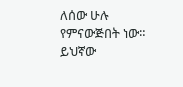ለሰው ሁሉ የምናውጅበት ነው። ይህኛው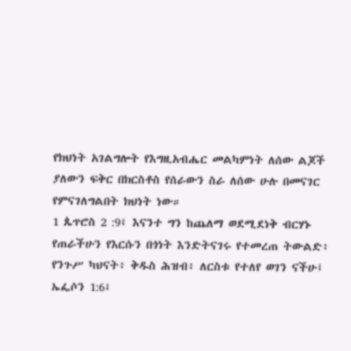የክህነት አገልግሎት የእግዚአብሔር መልካምነት ለሰው ልጆች ያለውን ፍቅር በክርስቶስ የሰራውን ስራ ለሰው ሁሉ በመናገር የምናገለግልበት ክህነት ነው።
1 ጴጥሮስ 2 :9፤ እናንተ ግን ከጨለማ ወደሚደነቅ ብርሃኑ የጠራችሁን የእርሱን በጎነት እንድትናገሩ የተመረጠ ትውልድ፥ የንጉሥ ካህናት፥ ቅዱስ ሕዝብ፥ ለርስቱ የተለየ ወገን ናችሁ፤
ኤፌሶን 1:6፤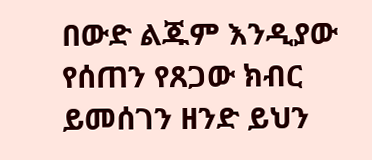በውድ ልጁም እንዲያው የሰጠን የጸጋው ክብር ይመሰገን ዘንድ ይህን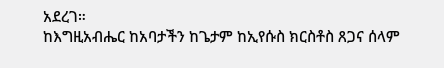አደረገ።
ከእግዚአብሔር ከአባታችን ከጌታም ከኢየሱስ ክርስቶስ ጸጋና ሰላም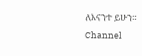ለእናንተ ይሁን።
Channel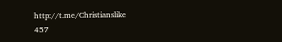http://t.me/Christianslike
457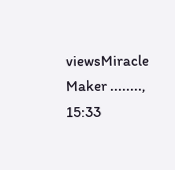viewsMiracle Maker ........, 15:33